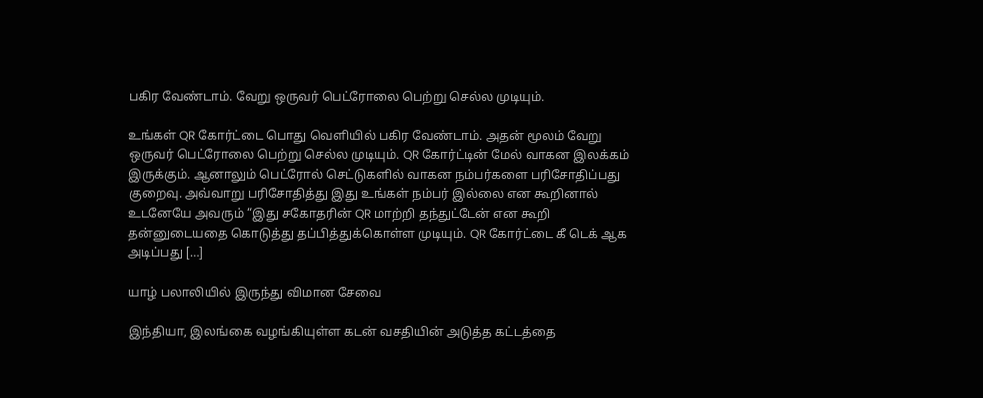பகிர வேண்டாம். வேறு ஒருவர் பெட்ரோலை பெற்று செல்ல முடியும்.

உங்கள் QR கோர்ட்டை பொது வெளியில் பகிர வேண்டாம். அதன் மூலம் வேறு ஒருவர் பெட்ரோலை பெற்று செல்ல முடியும். QR கோர்ட்டின் மேல் வாகன இலக்கம் இருக்கும். ஆனாலும் பெட்ரோல் செட்டுகளில் வாகன நம்பர்களை பரிசோதிப்பது குறைவு. அவ்வாறு பரிசோதித்து இது உங்கள் நம்பர் இல்லை என கூறினால் உடனேயே அவரும் “இது சகோதரின் QR மாற்றி தந்துட்டேன் என கூறி தன்னுடையதை கொடுத்து தப்பித்துக்கொள்ள முடியும். QR கோர்ட்டை கீ டெக் ஆக அடிப்பது […]

யாழ் பலாலியில் இருந்து விமான சேவை

இந்தியா, இலங்கை வழங்கியுள்ள கடன் வசதியின் அடுத்த கட்டத்தை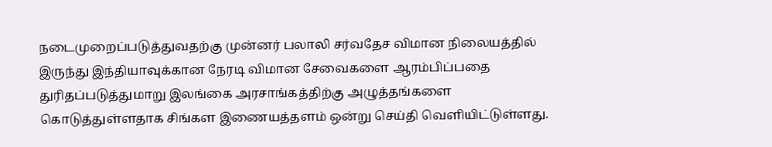நடைமுறைப்படுத்துவதற்கு முன்னர் பலாலி சர்வதேச விமான நிலையத்தில் இருந்து இந்தியாவுக்கான நேரடி விமான சேவைகளை ஆரம்பிப்பதை துரிதப்படுத்துமாறு இலங்கை அரசாங்கத்திற்கு அழுத்தங்களை கொடுத்துள்ளதாக சிங்கள இணையத்தளம் ஒன்று செய்தி வெளியிட்டுள்ளது.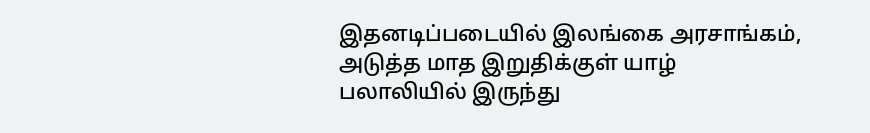இதனடிப்படையில் இலங்கை அரசாங்கம், அடுத்த மாத இறுதிக்குள் யாழ் பலாலியில் இருந்து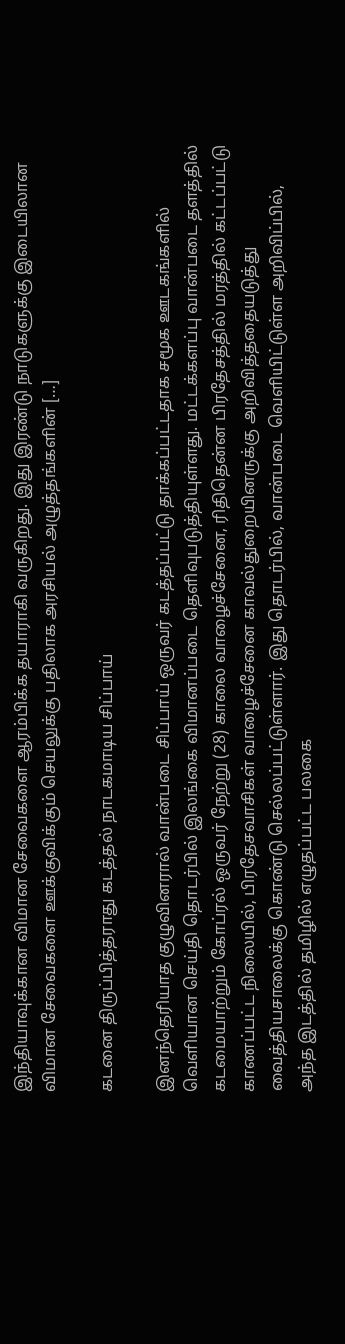இந்தியாவுக்கான விமான சேவைகளை ஆரம்பிக்க தயாராகி வருகிறது. இது இரண்டு நாடுகளுக்கு இடையிலான விமான சேவைகளை ஊக்குவிக்கும் செயலுக்கு பதிலாக அரசியல் அழுத்தங்களின் […]

கடனை திருப்பித்தராது கடத்தல் நாடகமாடிய சிப்பாய்

இனந்தெரியாத குழுவினரால் வான்படை சிப்பாய் ஒருவர் கடத்தப்பட்டு தாக்கப்பட்டதாக சமூக ஊடகங்களில் வெளியான செய்தி தொடர்பில் இலங்கை விமானப்படை தெளிவுபடுத்தியுள்ளது. மட்டக்களப்பு வான்படை தளத்தில் கடமையாற்றும் கோப்ரல் ஒருவர் நேற்று (28) காலை வாழைச்சேனை, ரிதிதென்ன பிரதேசத்தில் மரத்தில் கட்டப்பட்டு காணப்பட்ட நிலையில், பிரதேசவாசிகள் வாழைச்சேனை காவல்துறையினருக்கு அறிவித்ததையடுத்து வைத்தியசாலைக்கு கொண்டு செல்லப்பட்டுள்ளார். இது தொடர்பில், வான்படை வெளியிட்டுள்ள அறிவிப்பில், அந்த இடத்தில் தமிழில் எழுதப்பட்ட பலகை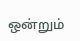ஒன்றும்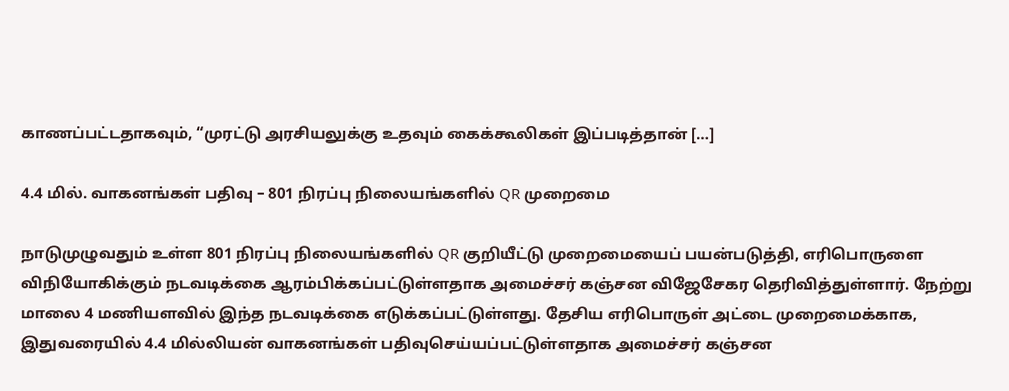காணப்பட்டதாகவும், “முரட்டு அரசியலுக்கு உதவும் கைக்கூலிகள் இப்படித்தான் […]

4.4 மில். வாகனங்கள் பதிவு – 801 நிரப்பு நிலையங்களில் QR முறைமை

நாடுமுழுவதும் உள்ள 801 நிரப்பு நிலையங்களில் QR குறியீட்டு முறைமையைப் பயன்படுத்தி, எரிபொருளை விநியோகிக்கும் நடவடிக்கை ஆரம்பிக்கப்பட்டுள்ளதாக அமைச்சர் கஞ்சன விஜேசேகர தெரிவித்துள்ளார். நேற்று மாலை 4 மணியளவில் இந்த நடவடிக்கை எடுக்கப்பட்டுள்ளது. தேசிய எரிபொருள் அட்டை முறைமைக்காக, இதுவரையில் 4.4 மில்லியன் வாகனங்கள் பதிவுசெய்யப்பட்டுள்ளதாக அமைச்சர் கஞ்சன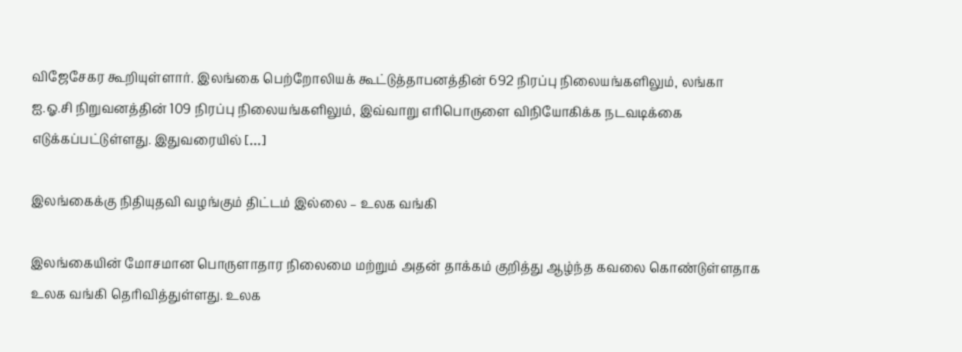விஜேசேகர கூறியுள்ளார். இலங்கை பெற்றோலியக் கூட்டுத்தாபனத்தின் 692 நிரப்பு நிலையங்களிலும், லங்கா ஐ.ஓ.சி நிறுவனத்தின் 109 நிரப்பு நிலையங்களிலும், இவ்வாறு எரிபொருளை விநியோகிக்க நடவடிக்கை எடுக்கப்பட்டுள்ளது. இதுவரையில் […]

இலங்கைக்கு நிதியுதவி வழங்கும் திட்டம் இல்லை – உலக வங்கி

இலங்கையின் மோசமான பொருளாதார நிலைமை மற்றும் அதன் தாக்கம் குறித்து ஆழ்ந்த கவலை கொண்டுள்ளதாக உலக வங்கி தெரிவித்துள்ளது. உலக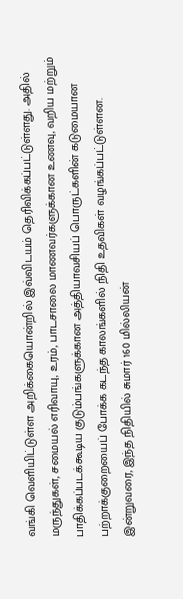வங்கி வெளியிட்டுள்ள அறிக்கையொன்றில் இவ்விடயம் தெரிவிக்கப்பட்டுள்ளது. அதில் மருந்துகள், சமையல் எரிவாயு, உரம், பாடசாலை மாணவர்களுக்கான உணவு, வறிய மற்றும் பாதிக்கப்படக்கூடிய குடும்பங்களுக்கான அத்தியாவசியப் பொருட்களின் கடுமையான பற்றாக்குறையைப் போக்க கடந்த காலங்களில் நிதி உதவிகள் வழங்கப்பட்டுள்ளன. இன்றுவரை, இந்த நிதியில் சுமார் 160 மில்லியன்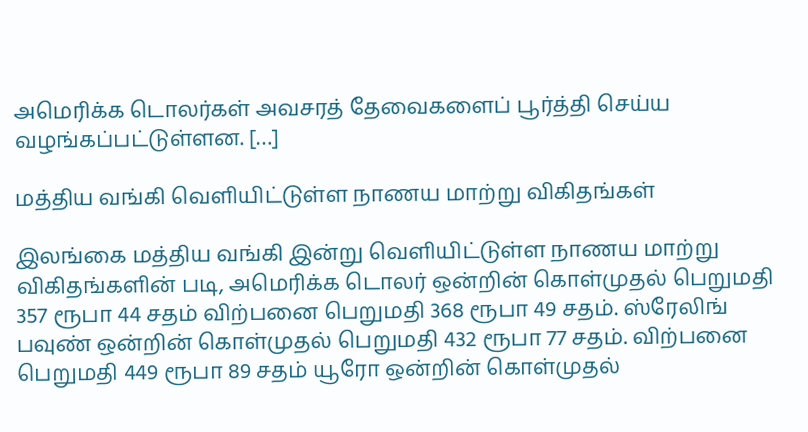அமெரிக்க டொலர்கள் அவசரத் தேவைகளைப் பூர்த்தி செய்ய வழங்கப்பட்டுள்ளன. […]

மத்திய வங்கி வெளியிட்டுள்ள நாணய மாற்று விகிதங்கள்

இலங்கை மத்திய வங்கி இன்று வெளியிட்டுள்ள நாணய மாற்று விகிதங்களின் படி, அமெரிக்க டொலர் ஒன்றின் கொள்முதல் பெறுமதி 357 ரூபா 44 சதம் விற்பனை பெறுமதி 368 ரூபா 49 சதம். ஸ்ரேலிங் பவுண் ஒன்றின் கொள்முதல் பெறுமதி 432 ரூபா 77 சதம். விற்பனை பெறுமதி 449 ரூபா 89 சதம் யூரோ ஒன்றின் கொள்முதல்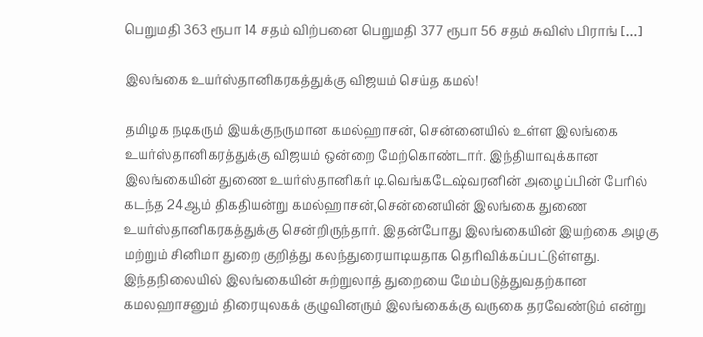பெறுமதி 363 ரூபா 14 சதம் விற்பனை பெறுமதி 377 ரூபா 56 சதம் சுவிஸ் பிராங் […]

இலங்கை உயர்ஸ்தானிகரகத்துக்கு விஜயம் செய்த கமல்!

தமிழக நடிகரும் இயக்குநருமான கமல்ஹாசன், சென்னையில் உள்ள இலங்கை உயர்ஸ்தானிகரத்துக்கு விஜயம் ஒன்றை மேற்கொண்டார். இந்தியாவுக்கான இலங்கையின் துணை உயர்ஸ்தானிகர் டி.வெங்கடேஷ்வரனின் அழைப்பின் பேரில் கடந்த 24ஆம் திகதியன்று கமல்ஹாசன்,சென்னையின் இலங்கை துணை உயர்ஸ்தானிகரகத்துக்கு சென்றிருந்தார். இதன்போது இலங்கையின் இயற்கை அழகு மற்றும் சினிமா துறை குறித்து கலந்துரையாடியதாக தெரிவிக்கப்பட்டுள்ளது. இந்தநிலையில் இலங்கையின் சுற்றுலாத் துறையை மேம்படுத்துவதற்கான கமலஹாசனும் திரையுலகக் குழுவினரும் இலங்கைக்கு வருகை தரவேண்டும் என்று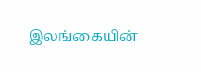இலங்கையின்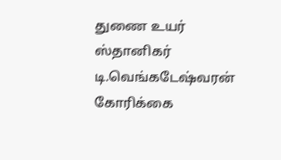துணை உயர் ஸ்தானிகர் டி.வெங்கடேஷ்வரன் கோரிக்கை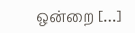ஒன்றை […]